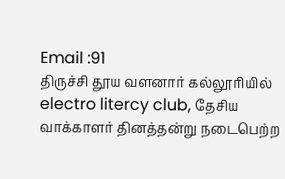Email :91
திருச்சி தூய வளனார் கல்லூரியில் electro litercy club, தேசிய வாக்காளர் தினத்தன்று நடைபெற்ற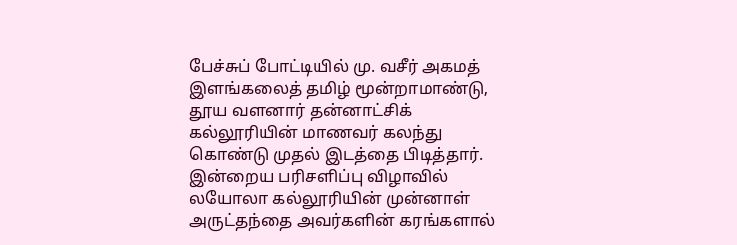பேச்சுப் போட்டியில் மு. வசீர் அகமத் இளங்கலைத் தமிழ் மூன்றாமாண்டு, தூய வளனார் தன்னாட்சிக் கல்லூரியின் மாணவர் கலந்து கொண்டு முதல் இடத்தை பிடித்தார். இன்றைய பரிசளிப்பு விழாவில் லயோலா கல்லூரியின் முன்னாள் அருட்தந்தை அவர்களின் கரங்களால்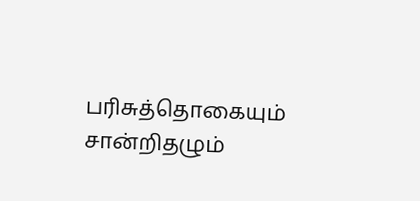பரிசுத்தொகையும் சான்றிதழும்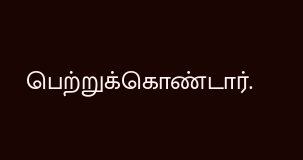பெற்றுக்கொண்டார்.